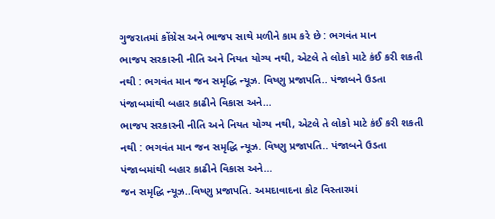ગુજરાતમાં કોંગ્રેસ અને ભાજપ સાથે મળીને કામ કરે છે : ભગવંત માન
ભાજપ સરકારની નીતિ અને નિયત યોગ્ય નથી, એટલે તે લોકો માટે કંઈ કરી શકતી નથી : ભગવંત માન જન સમૃદ્ધિ ન્યૂઝ. વિષ્ણુ પ્રજાપતિ.. પંજાબને ઉડતા પંજાબમાંથી બહાર કાઢીને વિકાસ અને…
ભાજપ સરકારની નીતિ અને નિયત યોગ્ય નથી, એટલે તે લોકો માટે કંઈ કરી શકતી નથી : ભગવંત માન જન સમૃદ્ધિ ન્યૂઝ. વિષ્ણુ પ્રજાપતિ.. પંજાબને ઉડતા પંજાબમાંથી બહાર કાઢીને વિકાસ અને…
જન સમૃદ્ધિ ન્યૂઝ..વિષ્ણુ પ્રજાપતિ. અમદાવાદના કોટ વિસ્તારમાં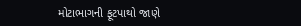મોટાભાગની ફૂટપાથો જાણે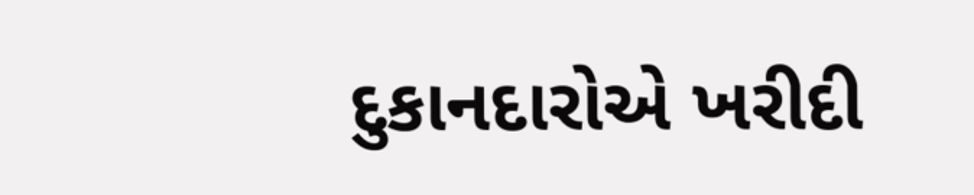દુકાનદારોએ ખરીદી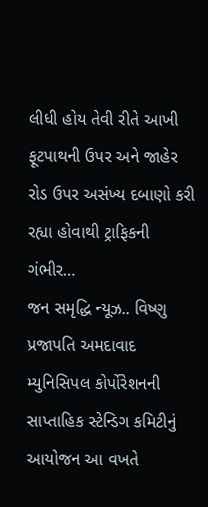લીધી હોય તેવી રીતે આખી ફૂટપાથની ઉપર અને જાહેર રોડ ઉપર અસંખ્ય દબાણો કરી રહ્યા હોવાથી ટ્રાફિકની ગંભીર…
જન સમૃદ્ધિ ન્યૂઝ.. વિષ્ણુ પ્રજાપતિ અમદાવાદ મ્યુનિસિપલ કોર્પોરેશનની સાપ્તાહિક સ્ટેન્ડિગ કમિટીનું આયોજન આ વખતે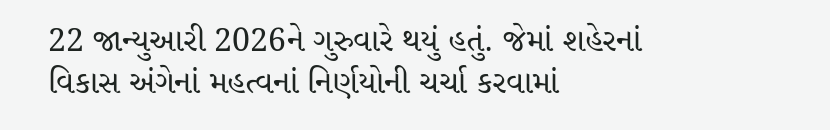22 જાન્યુઆરી 2026ને ગુરુવારે થયું હતું. જેમાં શહેરનાં વિકાસ અંગેનાં મહત્વનાં નિર્ણયોની ચર્ચા કરવામાં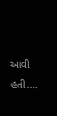આવી હતી.…